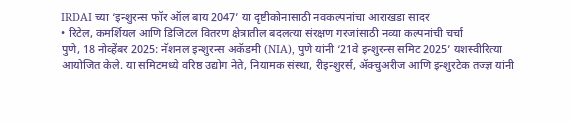IRDAI च्या ‘इन्शुरन्स फॉर ऑल बाय 2047’ या दृष्टीकोनासाठी नवकल्पनांचा आराखडा सादर
• रिटेल, कमर्शियल आणि डिजिटल वितरण क्षेत्रातील बदलत्या संरक्षण गरजांसाठी नव्या कल्पनांची चर्चा
पुणे, 18 नोव्हेंबर 2025: नॅशनल इन्शुरन्स अकॅडमी (NIA), पुणे यांनी ‘21वे इन्शुरन्स समिट 2025’ यशस्वीरित्या आयोजित केले. या समिटमध्ये वरिष्ठ उद्योग नेते, नियामक संस्था, रीइन्शुरर्स, ॲक्चुअरीज आणि इन्शुरटेक तज्ज्ञ यांनी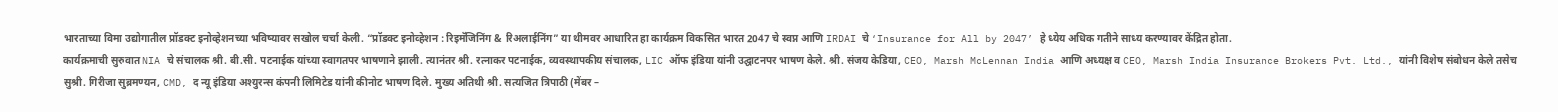भारताच्या विमा उद्योगातील प्रॉडक्ट इनोव्हेशनच्या भविष्यावर सखोल चर्चा केली. “प्रॉडक्ट इनोव्हेशन : रिइमॅजिनिंग & रिअलाईनिंग” या थीमवर आधारित हा कार्यक्रम विकसित भारत 2047 चे स्वप्न आणि IRDAI चे ‘Insurance for All by 2047’ हे ध्येय अधिक गतीने साध्य करण्यावर केंद्रित होता.
कार्यक्रमाची सुरुवात NIA चे संचालक श्री. बी.सी. पटनाईक यांच्या स्वागतपर भाषणाने झाली. त्यानंतर श्री. रत्नाकर पटनाईक, व्यवस्थापकीय संचालक, LIC ऑफ इंडिया यांनी उद्घाटनपर भाषण केले. श्री. संजय केडिया, CEO, Marsh McLennan India आणि अध्यक्ष व CEO, Marsh India Insurance Brokers Pvt. Ltd., यांनी विशेष संबोधन केले तसेच सुश्री. गिरीजा सुब्रमण्यन, CMD, द न्यू इंडिया अश्युरन्स कंपनी लिमिटेड यांनी कीनोट भाषण दिले. मुख्य अतिथी श्री. सत्यजित त्रिपाठी (मेंबर –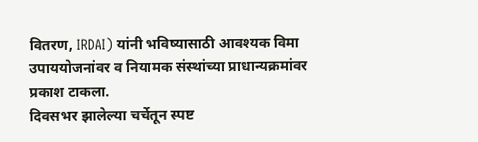वितरण, IRDAI) यांनी भविष्यासाठी आवश्यक विमा उपाययोजनांवर व नियामक संस्थांच्या प्राधान्यक्रमांवर प्रकाश टाकला.
दिवसभर झालेल्या चर्चेतून स्पष्ट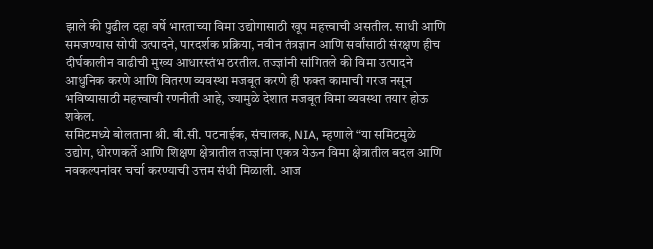झाले की पुढील दहा वर्षे भारताच्या विमा उद्योगासाठी खूप महत्त्वाची असतील. साधी आणि समजण्यास सोपी उत्पादने, पारदर्शक प्रक्रिया, नवीन तंत्रज्ञान आणि सर्वांसाठी संरक्षण हीच दीर्घकालीन वाढीची मुख्य आधारस्तंभ ठरतील. तज्ज्ञांनी सांगितले की विमा उत्पादने आधुनिक करणे आणि वितरण व्यवस्था मजबूत करणे ही फक्त कामाची गरज नसून भविष्यासाठी महत्त्वाची रणनीती आहे, ज्यामुळे देशात मजबूत विमा व्यवस्था तयार होऊ शकेल.
समिटमध्ये बोलताना श्री. बी.सी. पटनाईक, संचालक, NIA, म्हणाले “या समिटमुळे उद्योग, धोरणकर्ते आणि शिक्षण क्षेत्रातील तज्ज्ञांना एकत्र येऊन विमा क्षेत्रातील बदल आणि नवकल्पनांवर चर्चा करण्याची उत्तम संधी मिळाली. आज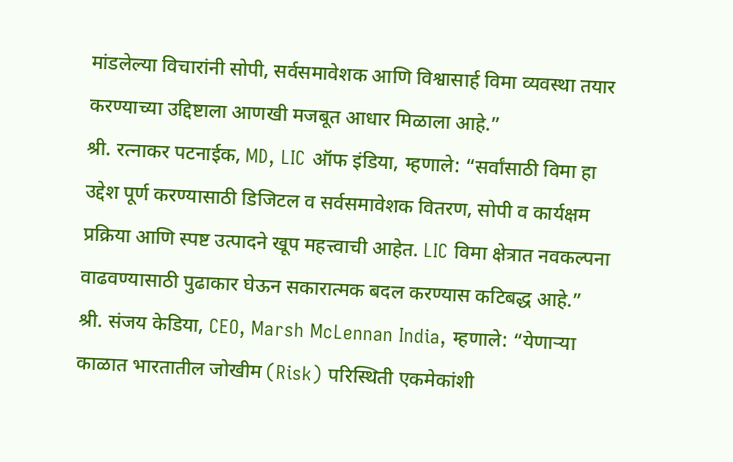मांडलेल्या विचारांनी सोपी, सर्वसमावेशक आणि विश्वासार्ह विमा व्यवस्था तयार करण्याच्या उद्दिष्टाला आणखी मजबूत आधार मिळाला आहे.”
श्री. रत्नाकर पटनाईक, MD, LIC ऑफ इंडिया, म्हणाले: “सर्वांसाठी विमा हा उद्देश पूर्ण करण्यासाठी डिजिटल व सर्वसमावेशक वितरण, सोपी व कार्यक्षम प्रक्रिया आणि स्पष्ट उत्पादने खूप महत्त्वाची आहेत. LIC विमा क्षेत्रात नवकल्पना वाढवण्यासाठी पुढाकार घेऊन सकारात्मक बदल करण्यास कटिबद्ध आहे.”
श्री. संजय केडिया, CEO, Marsh McLennan India, म्हणाले: “येणाऱ्या काळात भारतातील जोखीम (Risk) परिस्थिती एकमेकांशी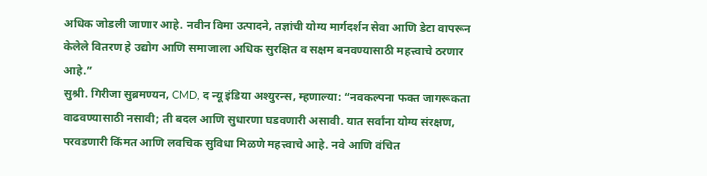अधिक जोडली जाणार आहे. नवीन विमा उत्पादने, तज्ञांची योग्य मार्गदर्शन सेवा आणि डेटा वापरून केलेले वितरण हे उद्योग आणि समाजाला अधिक सुरक्षित व सक्षम बनवण्यासाठी महत्त्वाचे ठरणार आहे.”
सुश्री. गिरीजा सुब्रमण्यन, CMD, द न्यू इंडिया अश्युरन्स, म्हणाल्या: “नवकल्पना फक्त जागरूकता वाढवण्यासाठी नसावी; ती बदल आणि सुधारणा घडवणारी असावी. यात सर्वांना योग्य संरक्षण, परवडणारी किंमत आणि लवचिक सुविधा मिळणे महत्त्वाचे आहे. नवे आणि वंचित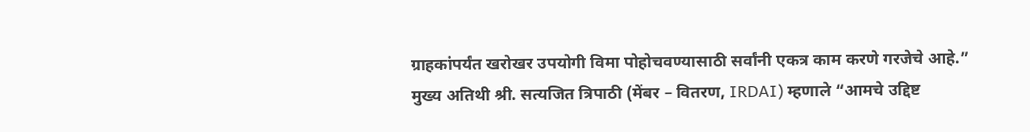ग्राहकांपर्यंत खरोखर उपयोगी विमा पोहोचवण्यासाठी सर्वांनी एकत्र काम करणे गरजेचे आहे.”
मुख्य अतिथी श्री. सत्यजित त्रिपाठी (मेंबर – वितरण, IRDAI) म्हणाले “आमचे उद्दिष्ट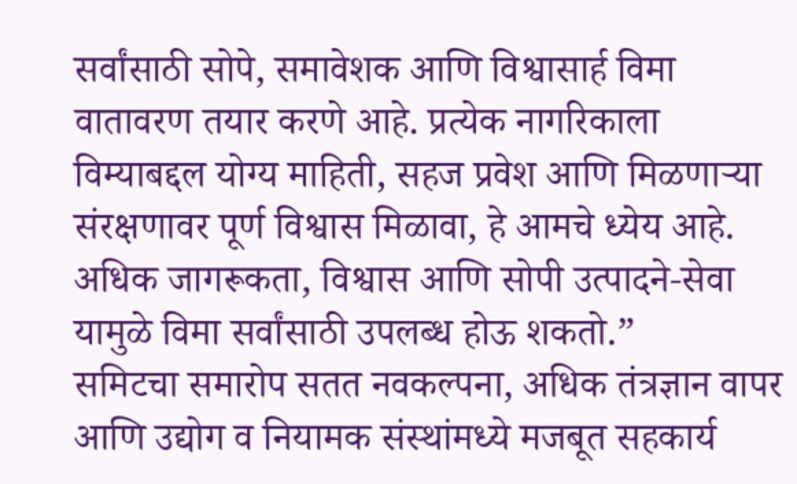सर्वांसाठी सोपे, समावेशक आणि विश्वासार्ह विमा वातावरण तयार करणे आहे. प्रत्येक नागरिकाला विम्याबद्दल योग्य माहिती, सहज प्रवेश आणि मिळणाऱ्या संरक्षणावर पूर्ण विश्वास मिळावा, हे आमचे ध्येय आहे. अधिक जागरूकता, विश्वास आणि सोपी उत्पादने-सेवा यामुळे विमा सर्वांसाठी उपलब्ध होऊ शकतो.”
समिटचा समारोप सतत नवकल्पना, अधिक तंत्रज्ञान वापर आणि उद्योग व नियामक संस्थांमध्ये मजबूत सहकार्य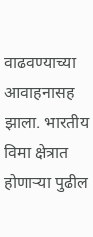वाढवण्याच्या आवाहनासह झाला. भारतीय विमा क्षेत्रात होणाऱ्या पुढील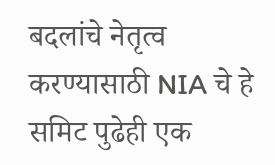बदलांचे नेतृत्व करण्यासाठी NIA चे हे समिट पुढेही एक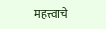महत्त्वाचे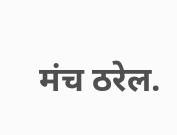मंच ठरेल.